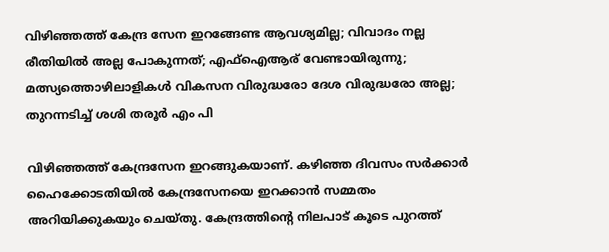വിഴിഞ്ഞത്ത് കേന്ദ്ര സേന ഇറങ്ങേണ്ട ആവശ്യമില്ല; വിവാദം നല്ല രീതിയിൽ അല്ല പോകുന്നത്; എഫ്ഐആര് വേണ്ടായിരുന്നു; മത്സ്യത്തൊഴിലാളികൾ വികസന വിരുദ്ധരോ ദേശ വിരുദ്ധരോ അല്ല; തുറന്നടിച്ച് ശശി തരൂർ എം പി

വിഴിഞ്ഞത്ത് കേന്ദ്രസേന ഇറങ്ങുകയാണ്. കഴിഞ്ഞ ദിവസം സർക്കാർ ഹൈക്കോടതിയിൽ കേന്ദ്രസേനയെ ഇറക്കാൻ സമ്മതം അറിയിക്കുകയും ചെയ്തു. കേന്ദ്രത്തിന്റെ നിലപാട് കൂടെ പുറത്ത്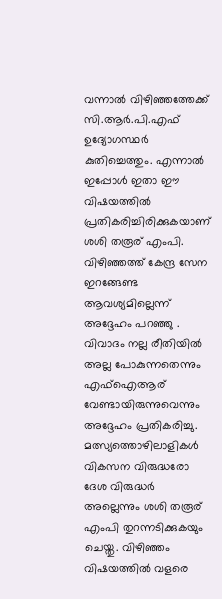വന്നാൽ വിഴിഞ്ഞത്തേക്ക് സി.ആർ.പി.എഫ് ഉദ്യോഗസ്ഥർ കുതിച്ചെത്തും. എന്നാൽ ഇപ്പോൾ ഇതാ ഈ വിഷയത്തിൽ പ്രതികരിച്ചിരിക്കുകയാണ് ശശി തരൂര് എംപി. വിഴിഞ്ഞത്ത് കേന്ദ്ര സേന ഇറങ്ങേണ്ട ആവശ്യമില്ലെന്ന് അദ്ദേഹം പറഞ്ഞു .
വിവാദം നല്ല രീതിയിൽ അല്ല പോകുന്നതെന്നും എഫ്ഐആര് വേണ്ടായിരുന്നുവെന്നും അദ്ദേഹം പ്രതികരിച്ചു. മത്സ്യത്തൊഴിലാളികൾ വികസന വിരുദ്ധരോ ദേശ വിരുദ്ധർ അല്ലെന്നും ശശി തരൂര് എംപി തുറന്നടിക്കുകയും ചെയ്തു. വിഴിഞ്ഞം വിഷയത്തിൽ വളരെ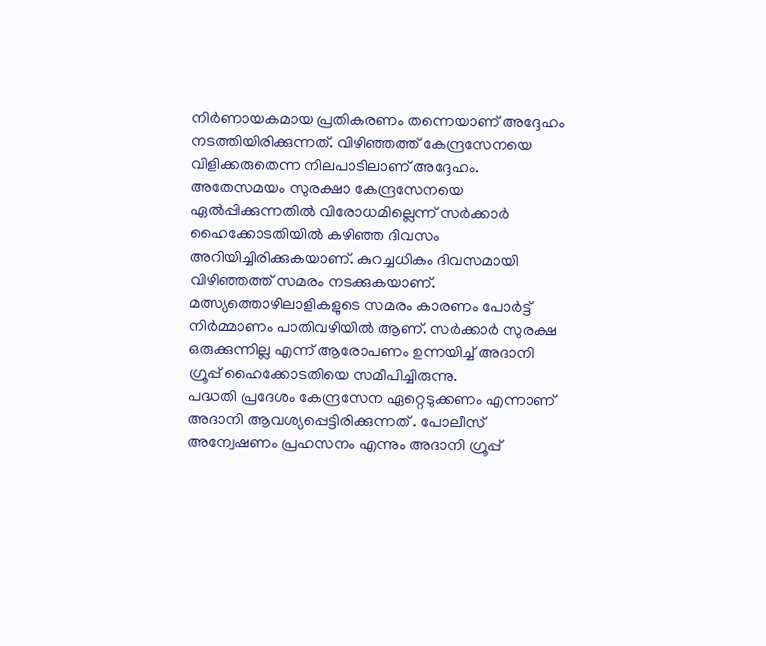നിർണായകമായ പ്രതികരണം തന്നെയാണ് അദ്ദേഹം നടത്തിയിരിക്കുന്നത്. വിഴിഞ്ഞത്ത് കേന്ദ്രസേനയെ വിളിക്കരുതെന്ന നിലപാടിലാണ് അദ്ദേഹം.
അതേസമയം സുരക്ഷാ കേന്ദ്രസേനയെ ഏൽപ്പിക്കുന്നതിൽ വിരോധമില്ലെന്ന് സർക്കാർ ഹൈക്കോടതിയിൽ കഴിഞ്ഞ ദിവസം അറിയിച്ചിരിക്കുകയാണ്. കുറച്ചധികം ദിവസമായി വിഴിഞ്ഞത്ത് സമരം നടക്കുകയാണ്. മത്സ്യത്തൊഴിലാളികളുടെ സമരം കാരണം പോർട്ട് നിർമ്മാണം പാതിവഴിയിൽ ആണ്. സർക്കാർ സുരക്ഷ ഒരുക്കുന്നില്ല എന്ന് ആരോപണം ഉന്നയിച്ച് അദാനി ഗ്രൂപ്പ് ഹൈക്കോടതിയെ സമീപിച്ചിരുന്നു.
പദ്ധതി പ്രദേശം കേന്ദ്രസേന ഏറ്റെടുക്കണം എന്നാണ് അദാനി ആവശ്യപ്പെട്ടിരിക്കുന്നത് . പോലീസ് അന്വേഷണം പ്രഹസനം എന്നും അദാനി ഗ്രൂപ്പ്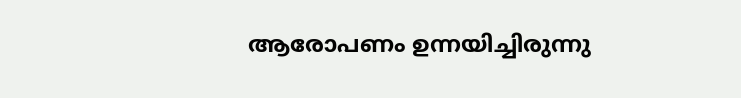ആരോപണം ഉന്നയിച്ചിരുന്നു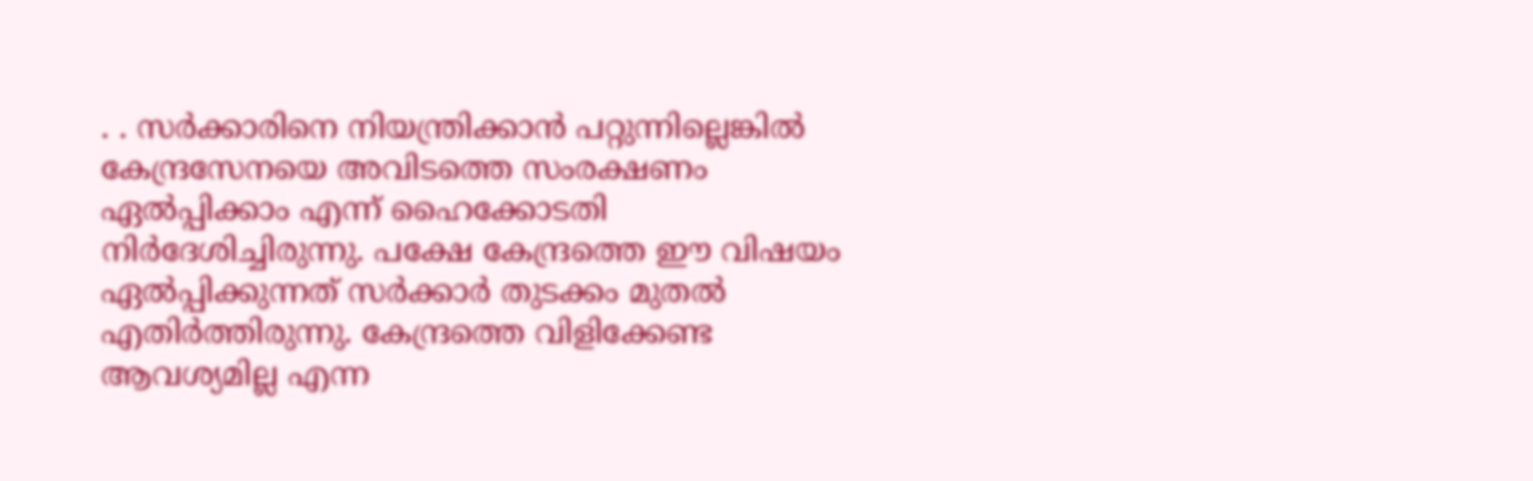. . സർക്കാരിനെ നിയന്ത്രിക്കാൻ പറ്റുന്നില്ലെങ്കിൽ കേന്ദ്രസേനയെ അവിടത്തെ സംരക്ഷണം ഏൽപ്പിക്കാം എന്ന് ഹൈക്കോടതി നിർദേശിച്ചിരുന്നു. പക്ഷേ കേന്ദ്രത്തെ ഈ വിഷയം ഏൽപ്പിക്കുന്നത് സർക്കാർ തുടക്കം മുതൽ എതിർത്തിരുന്നു. കേന്ദ്രത്തെ വിളിക്കേണ്ട ആവശ്യമില്ല എന്ന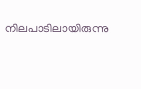നിലപാടിലായിരുന്നു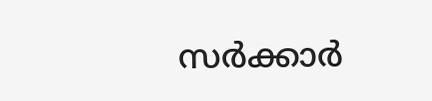സർക്കാർ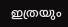ഇത്രയും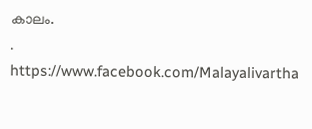കാലം.
.
https://www.facebook.com/Malayalivartha